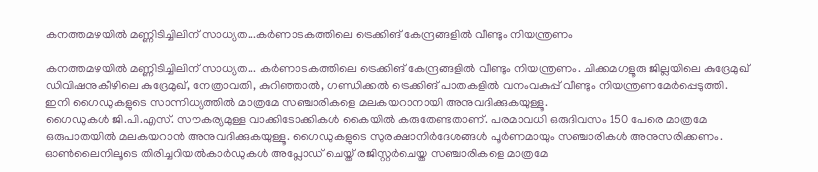കനത്തമഴയിൽ മണ്ണിടിച്ചിലിന് സാധ്യത...കർണാടകത്തിലെ ട്രെക്കിങ് കേന്ദ്രങ്ങളിൽ വീണ്ടും നിയന്ത്രണം

കനത്തമഴയിൽ മണ്ണിടിച്ചിലിന് സാധ്യത... കർണാടകത്തിലെ ട്രെക്കിങ് കേന്ദ്രങ്ങളിൽ വീണ്ടും നിയന്ത്രണം. ചിക്കമഗളൂരു ജില്ലയിലെ കുദ്രേമുഖ് ഡിവിഷനുകീഴിലെ കുദ്രേമുഖ്, നേത്രാവതി, കുറിഞ്ഞാൽ, ഗണ്ഡിക്കൽ ട്രെക്കിങ് പാതകളിൽ വനംവകുപ്പ് വീണ്ടും നിയന്ത്രണമേർപ്പെടുത്തി.
ഇനി ഗൈഡുകളുടെ സാന്നിധ്യത്തിൽ മാത്രമേ സഞ്ചാരികളെ മലകയറാനായി അനുവദിക്കുകയുള്ളൂ.
ഗൈഡുകൾ ജി.പി.എസ്. സൗകര്യമുള്ള വാക്കിടോക്കികൾ കൈയിൽ കരുതേണ്ടതാണ്. പരമാവധി ഒരുദിവസം 150 പേരെ മാത്രമേ ഒരുപാതയിൽ മലകയറാൻ അനുവദിക്കുകയുള്ളൂ. ഗൈഡുകളുടെ സുരക്ഷാനിർദേശങ്ങൾ പൂർണമായും സഞ്ചാരികൾ അനുസരിക്കണം. ഓൺലൈനിലൂടെ തിരിച്ചറിയൽകാർഡുകൾ അപ്ലോഡ് ചെയ്ത് രജിസ്റ്റർചെയ്ത സഞ്ചാരികളെ മാത്രമേ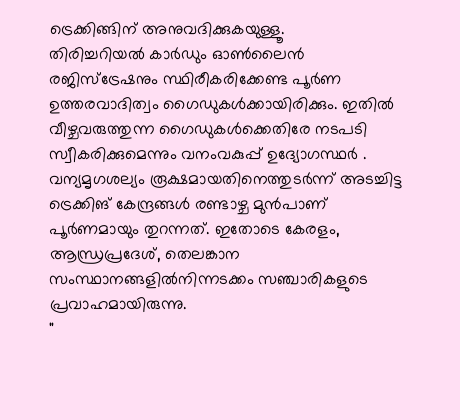ട്രെക്കിങ്ങിന് അനുവദിക്കുകയുള്ളൂ.
തിരിച്ചറിയൽ കാർഡും ഓൺലൈൻ രജിസ്ട്രേഷനും സ്ഥിരീകരിക്കേണ്ട പൂർണ ഉത്തരവാദിത്വം ഗൈഡുകൾക്കായിരിക്കും. ഇതിൽ വീഴ്ചവരുത്തുന്ന ഗൈഡുകൾക്കെതിരേ നടപടി സ്വീകരിക്കുമെന്നും വനംവകുപ്പ് ഉദ്യോഗസ്ഥർ . വന്യമൃഗശല്യം രൂക്ഷമായതിനെത്തുടർന്ന് അടച്ചിട്ട ട്രെക്കിങ് കേന്ദ്രങ്ങൾ രണ്ടാഴ്ച മുൻപാണ് പൂർണമായും തുറന്നത്. ഇതോടെ കേരളം, ആന്ധ്രപ്രദേശ്, തെലങ്കാന സംസ്ഥാനങ്ങളിൽനിന്നടക്കം സഞ്ചാരികളുടെ പ്രവാഹമായിരുന്നു.
"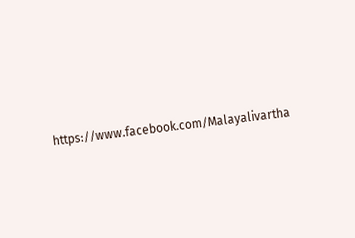https://www.facebook.com/Malayalivartha